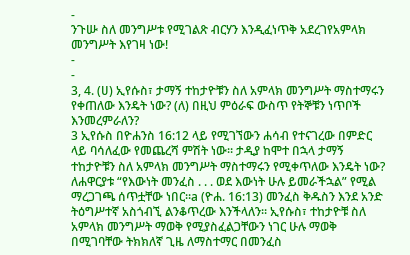-
ንጉሡ ስለ መንግሥቱ የሚገልጽ ብርሃን እንዲፈነጥቅ አደረገየአምላክ መንግሥት እየገዛ ነው!
-
-
3, 4. (ሀ) ኢየሱስ፣ ታማኝ ተከታዮቹን ስለ አምላክ መንግሥት ማስተማሩን የቀጠለው እንዴት ነው? (ለ) በዚህ ምዕራፍ ውስጥ የትኞቹን ነጥቦች እንመረምራለን?
3 ኢየሱስ በዮሐንስ 16:12 ላይ የሚገኘውን ሐሳብ የተናገረው በምድር ላይ ባሳለፈው የመጨረሻ ምሽት ነው። ታዲያ ከሞተ በኋላ ታማኝ ተከታዮቹን ስለ አምላክ መንግሥት ማስተማሩን የሚቀጥለው እንዴት ነው? ለሐዋርያቱ “የእውነት መንፈስ . . . ወደ እውነት ሁሉ ይመራችኋል” የሚል ማረጋገጫ ሰጥቷቸው ነበር።a (ዮሐ. 16:13) መንፈስ ቅዱስን እንደ አንድ ትዕግሥተኛ አስጎብኚ ልንቆጥረው እንችላለን። ኢየሱስ፣ ተከታዮቹ ስለ አምላክ መንግሥት ማወቅ የሚያስፈልጋቸውን ነገር ሁሉ ማወቅ በሚገባቸው ትክክለኛ ጊዜ ለማስተማር በመንፈስ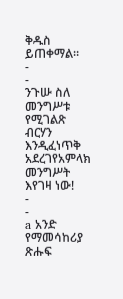ቅዱስ ይጠቀማል።
-
-
ንጉሡ ስለ መንግሥቱ የሚገልጽ ብርሃን እንዲፈነጥቅ አደረገየአምላክ መንግሥት እየገዛ ነው!
-
-
a አንድ የማመሳከሪያ ጽሑፍ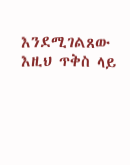እንደሚገልጸው እዚህ ጥቅስ ላይ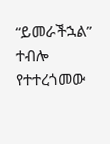“ይመራችኋል” ተብሎ የተተረጎመው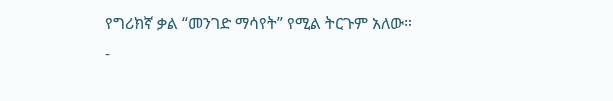የግሪክኛ ቃል “መንገድ ማሳየት” የሚል ትርጉም አለው።
-